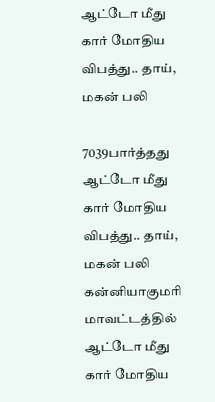ஆட்டோ மீது கார் மோதிய விபத்து.. தாய், மகன் பலி

7039பார்த்தது
ஆட்டோ மீது கார் மோதிய விபத்து.. தாய், மகன் பலி
கன்னியாகுமரி மாவட்டத்தில் ஆட்டோ மீது கார் மோதிய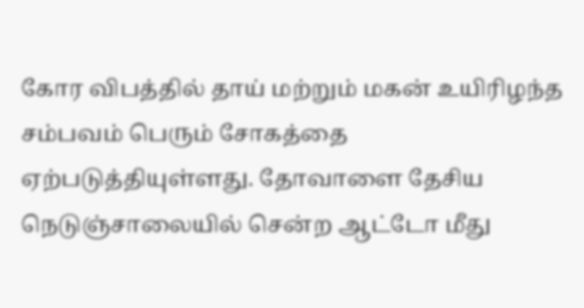கோர விபத்தில் தாய் மற்றும் மகன் உயிரிழந்த சம்பவம் பெரும் சோகத்தை ஏற்படுத்தியுள்ளது. தோவாளை தேசிய நெடுஞ்சாலையில் சென்ற ஆட்டோ மீது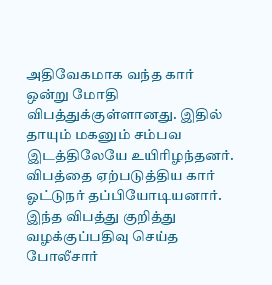அதிவேகமாக வந்த கார் ஒன்று மோதி விபத்துக்குள்ளானது. இதில் தாயும் மகனும் சம்பவ இடத்திலேயே உயிரிழந்தனர். விபத்தை ஏற்படுத்திய கார் ஓட்டுநர் தப்பியோடியனார். இந்த விபத்து குறித்து வழக்குப்பதிவு செய்த போலீசார்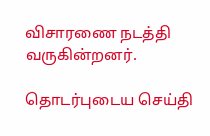விசாரணை நடத்தி வருகின்றனர்.

தொடர்புடைய செய்தி